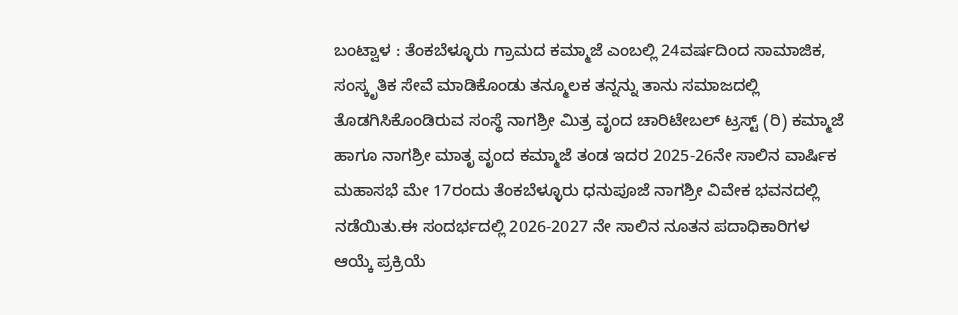ಬಂಟ್ವಾಳ : ತೆಂಕಬೆಳ್ಳೂರು ಗ್ರಾಮದ ಕಮ್ಮಾಜೆ ಎಂಬಲ್ಲಿ 24ವರ್ಷದಿಂದ ಸಾಮಾಜಿಕ, ಸಂಸ್ಕೃತಿಕ ಸೇವೆ ಮಾಡಿಕೊಂಡು ತನ್ಮೂಲಕ ತನ್ನನ್ನು ತಾನು ಸಮಾಜದಲ್ಲಿ ತೊಡಗಿಸಿಕೊಂಡಿರುವ ಸಂಸ್ಥೆ ನಾಗಶ್ರೀ ಮಿತ್ರ ವೃಂದ ಚಾರಿಟೇಬಲ್ ಟ್ರಸ್ಟ್ (ರಿ) ಕಮ್ಮಾಜೆ ಹಾಗೂ ನಾಗಶ್ರೀ ಮಾತೃ ವೃಂದ ಕಮ್ಮಾಜೆ ತಂಡ ಇದರ 2025-26ನೇ ಸಾಲಿನ ವಾರ್ಷಿಕ ಮಹಾಸಭೆ ಮೇ 17ರಂದು ತೆಂಕಬೆಳ್ಳೂರು ಧನುಪೂಜೆ ನಾಗಶ್ರೀ ವಿವೇಕ ಭವನದಲ್ಲಿ ನಡೆಯಿತು.ಈ ಸಂದರ್ಭದಲ್ಲಿ 2026-2027 ನೇ ಸಾಲಿನ ನೂತನ ಪದಾಧಿಕಾರಿಗಳ ಆಯ್ಕೆ ಪ್ರಕ್ರಿಯೆ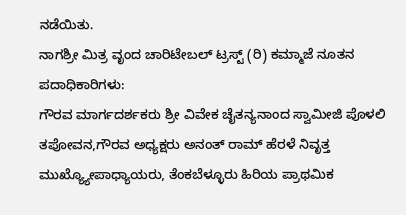ನಡೆಯಿತು.
ನಾಗಶ್ರೀ ಮಿತ್ರ ವೃಂದ ಚಾರಿಟೇಬಲ್ ಟ್ರಸ್ಟ್ (ರಿ) ಕಮ್ಮಾಜೆ ನೂತನ ಪದಾಧಿಕಾರಿಗಳು:
ಗೌರವ ಮಾರ್ಗದರ್ಶಕರು ಶ್ರೀ ವಿವೇಕ ಚೈತನ್ಯನಾಂದ ಸ್ವಾಮೀಜಿ ಪೊಳಲಿ ತಪೋವನ,ಗೌರವ ಅಧ್ಯಕ್ಷರು ಅನಂತ್ ರಾಮ್ ಹೆರಳೆ ನಿವೃತ್ತ ಮುಖ್ಯ್ಯೋಪಾಧ್ಯಾಯರು, ತೆಂಕಬೆಳ್ಳೂರು ಹಿರಿಯ ಪ್ರಾಥಮಿಕ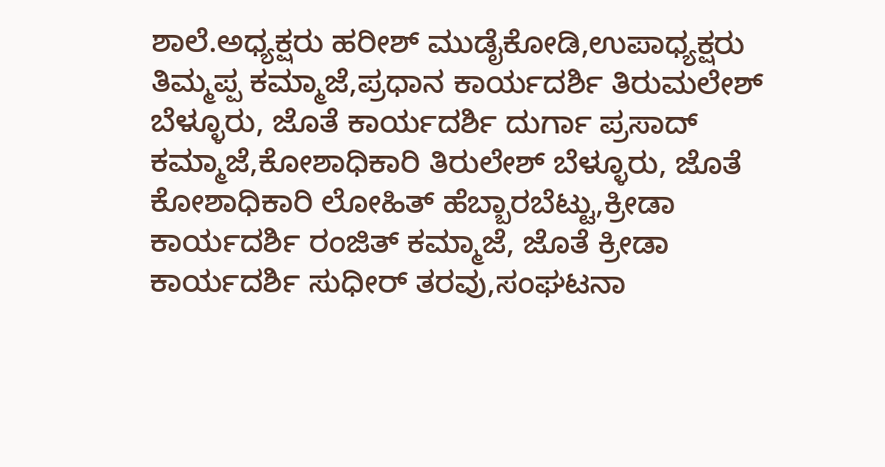ಶಾಲೆ.ಅಧ್ಯಕ್ಷರು ಹರೀಶ್ ಮುಡೈಕೋಡಿ,ಉಪಾಧ್ಯಕ್ಷರು ತಿಮ್ಮಪ್ಪ ಕಮ್ಮಾಜೆ,ಪ್ರಧಾನ ಕಾರ್ಯದರ್ಶಿ ತಿರುಮಲೇಶ್ ಬೆಳ್ಳೂರು, ಜೊತೆ ಕಾರ್ಯದರ್ಶಿ ದುರ್ಗಾ ಪ್ರಸಾದ್ ಕಮ್ಮಾಜೆ,ಕೋಶಾಧಿಕಾರಿ ತಿರುಲೇಶ್ ಬೆಳ್ಳೂರು, ಜೊತೆ ಕೋಶಾಧಿಕಾರಿ ಲೋಹಿತ್ ಹೆಬ್ಬಾರಬೆಟ್ಟು,ಕ್ರೀಡಾ ಕಾರ್ಯದರ್ಶಿ ರಂಜಿತ್ ಕಮ್ಮಾಜೆ, ಜೊತೆ ಕ್ರೀಡಾ
ಕಾರ್ಯದರ್ಶಿ ಸುಧೀರ್ ತರವು,ಸಂಘಟನಾ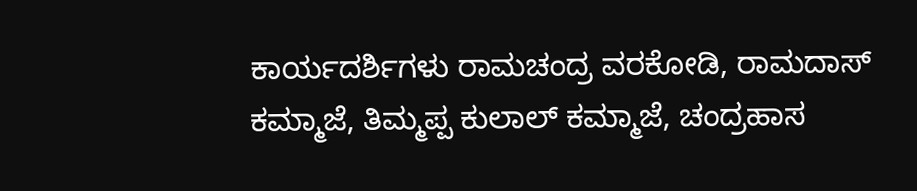ಕಾರ್ಯದರ್ಶಿಗಳು ರಾಮಚಂದ್ರ ವರಕೋಡಿ, ರಾಮದಾಸ್ ಕಮ್ಮಾಜೆ, ತಿಮ್ಮಪ್ಪ ಕುಲಾಲ್ ಕಮ್ಮಾಜೆ, ಚಂದ್ರಹಾಸ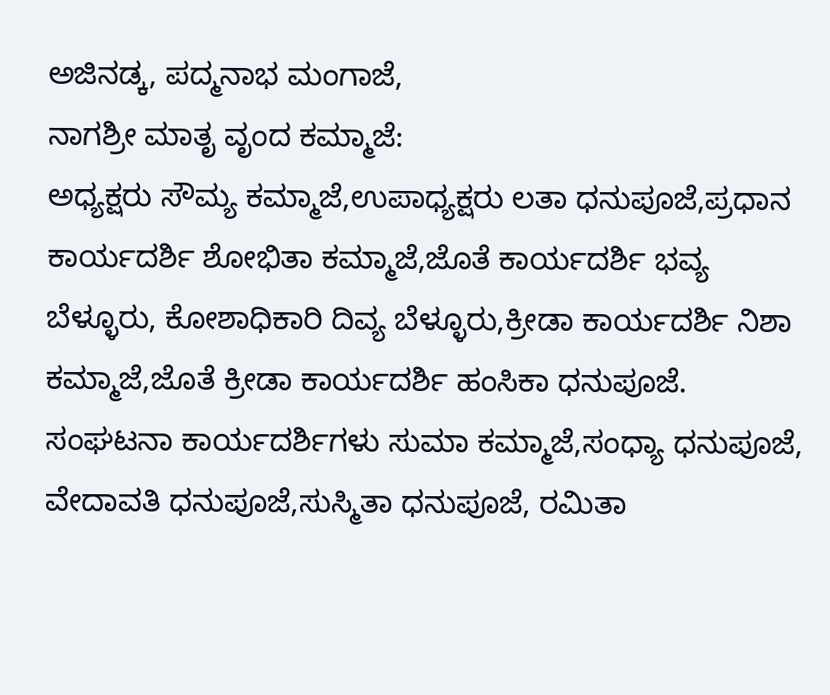ಅಜಿನಡ್ಕ, ಪದ್ಮನಾಭ ಮಂಗಾಜೆ,
ನಾಗಶ್ರೀ ಮಾತೃ ವೃಂದ ಕಮ್ಮಾಜೆ:
ಅಧ್ಯಕ್ಷರು ಸೌಮ್ಯ ಕಮ್ಮಾಜೆ,ಉಪಾಧ್ಯಕ್ಷರು ಲತಾ ಧನುಪೂಜೆ,ಪ್ರಧಾನ ಕಾರ್ಯದರ್ಶಿ ಶೋಭಿತಾ ಕಮ್ಮಾಜೆ,ಜೊತೆ ಕಾರ್ಯದರ್ಶಿ ಭವ್ಯ ಬೆಳ್ಳೂರು, ಕೋಶಾಧಿಕಾರಿ ದಿವ್ಯ ಬೆಳ್ಳೂರು,ಕ್ರೀಡಾ ಕಾರ್ಯದರ್ಶಿ ನಿಶಾ ಕಮ್ಮಾಜೆ,ಜೊತೆ ಕ್ರೀಡಾ ಕಾರ್ಯದರ್ಶಿ ಹಂಸಿಕಾ ಧನುಪೂಜೆ. ಸಂಘಟನಾ ಕಾರ್ಯದರ್ಶಿಗಳು ಸುಮಾ ಕಮ್ಮಾಜೆ,ಸಂಧ್ಯಾ ಧನುಪೂಜೆ, ವೇದಾವತಿ ಧನುಪೂಜೆ,ಸುಸ್ಮಿತಾ ಧನುಪೂಜೆ, ರಮಿತಾ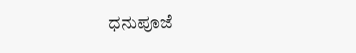ಧನುಪೂಜೆ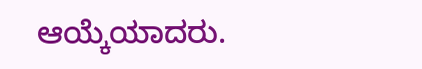ಆಯ್ಕೆಯಾದರು.